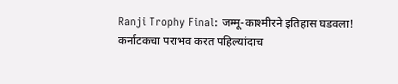Ranji Trophy Final: जम्मू-काश्मीरने इतिहास घडवला! कर्नाटकचा पराभव करत पहिल्यांदाच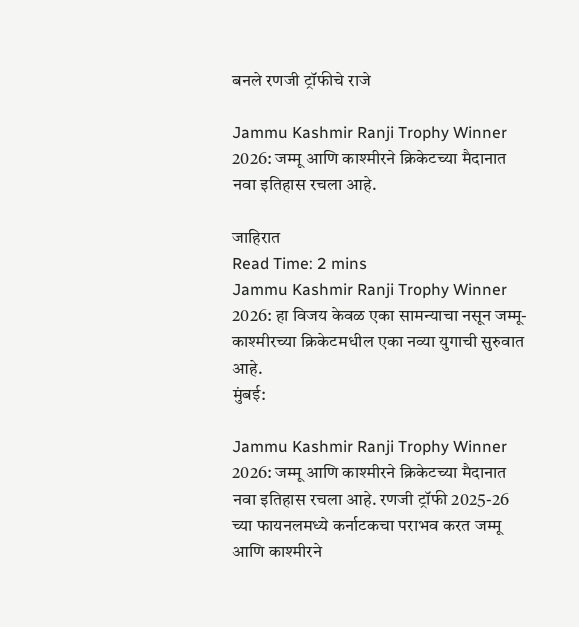बनले रणजी ट्रॉफीचे राजे

Jammu Kashmir Ranji Trophy Winner 2026: जम्मू आणि काश्मीरने क्रिकेटच्या मैदानात नवा इतिहास रचला आहे.

जाहिरात
Read Time: 2 mins
Jammu Kashmir Ranji Trophy Winner 2026: हा विजय केवळ एका सामन्याचा नसून जम्मू-काश्मीरच्या क्रिकेटमधील एका नव्या युगाची सुरुवात आहे.
मुंबई:

Jammu Kashmir Ranji Trophy Winner 2026: जम्मू आणि काश्मीरने क्रिकेटच्या मैदानात नवा इतिहास रचला आहे. रणजी ट्रॉफी 2025-26 च्या फायनलमध्ये कर्नाटकचा पराभव करत जम्मू आणि काश्मीरने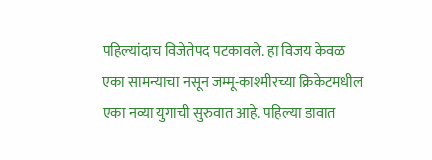पहिल्यांदाच विजेतेपद पटकावले. हा विजय केवळ एका सामन्याचा नसून जम्मू-काश्मीरच्या क्रिकेटमधील एका नव्या युगाची सुरुवात आहे. पहिल्या डावात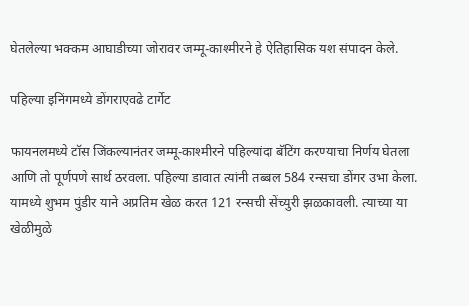घेतलेल्या भक्कम आघाडीच्या जोरावर जम्मू-काश्मीरने हे ऐतिहासिक यश संपादन केले.

पहिल्या इनिंगमध्ये डोंगराएवढे टार्गेट

फायनलमध्ये टॉस जिंकल्यानंतर जम्मू-काश्मीरने पहिल्यांदा बॅटिंग करण्याचा निर्णय घेतला आणि तो पूर्णपणे सार्थ ठरवला. पहिल्या डावात त्यांनी तब्बल 584 रन्सचा डोंगर उभा केला. यामध्ये शुभम पुंडीर याने अप्रतिम खेळ करत 121 रन्सची सेंच्युरी झळकावली. त्याच्या या खेळीमुळे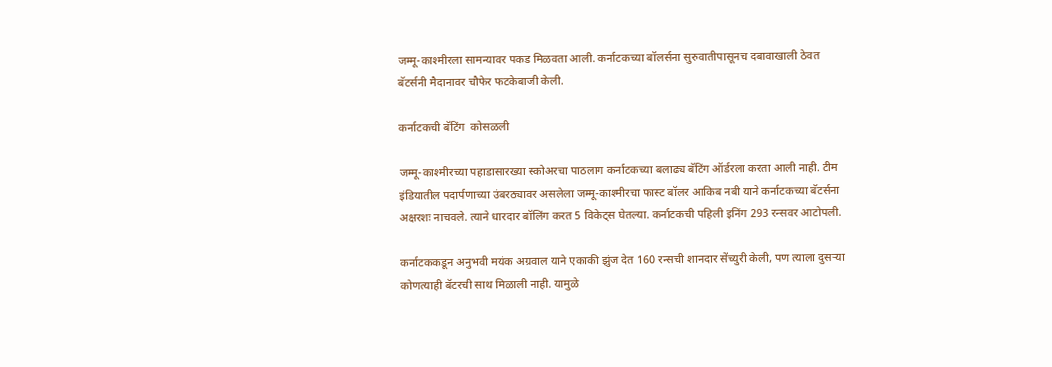जम्मू-काश्मीरला सामन्यावर पकड मिळवता आली. कर्नाटकच्या बॉलर्सना सुरुवातीपासूनच दबावाखाली ठेवत बॅटर्सनी मैदानावर चौफेर फटकेबाजी केली.

कर्नाटकची बॅटिंग  कोसळली

जम्मू-काश्मीरच्या पहाडासारख्या स्कोअरचा पाठलाग कर्नाटकच्या बलाढ्य बॅटिंग ऑर्डरला करता आली नाही. टीम इंडियातील पदार्पणाच्या उंबरठ्यावर असलेला जम्मू-काश्मीरचा फास्ट बॉलर आकिब नबी याने कर्नाटकच्या बॅटर्सना अक्षरशः नाचवले. त्याने धारदार बॉलिंग करत 5 विकेट्स घेतल्या. कर्नाटकची पहिली इनिंग 293 रन्सवर आटोपली.

कर्नाटककडून अनुभवी मयंक अग्रवाल याने एकाकी झुंज देत 160 रन्सची शानदार सेंच्युरी केली, पण त्याला दुसऱ्या कोणत्याही बॅटरची साथ मिळाली नाही. यामुळे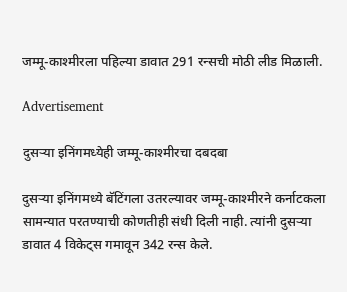जम्मू-काश्मीरला पहिल्या डावात 291 रन्सची मोठी लीड मिळाली.

Advertisement

दुसऱ्या इनिंगमध्येही जम्मू-काश्मीरचा दबदबा

दुसऱ्या इनिंगमध्ये बॅटिंगला उतरल्यावर जम्मू-काश्मीरने कर्नाटकला सामन्यात परतण्याची कोणतीही संधी दिली नाही. त्यांनी दुसऱ्या डावात 4 विकेट्स गमावून 342 रन्स केले.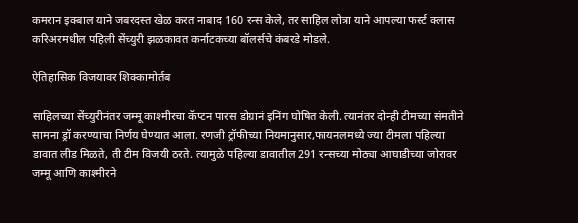कमरान इक्बाल याने जबरदस्त खेळ करत नाबाद 160 रन्स केले, तर साहिल लोत्रा याने आपल्या फर्स्ट क्लास करिअरमधील पहिली सेंच्युरी झळकावत कर्नाटकच्या बॉलर्सचे कंबरडे मोडले.

ऐतिहासिक विजयावर शिक्कामोर्तब

साहिलच्या सेंच्युरीनंतर जम्मू काश्मीरचा कॅप्टन पारस डोग्रानं इनिंग घोषित केली. त्यानंतर दोन्ही टीमच्या संमतीने सामना ड्रॉ करण्याचा निर्णय घेण्यात आला. रणजी ट्रॉफीच्या नियमानुसार,फायनलमध्ये ज्या टीमला पहिल्या डावात लीड मिळते, ती टीम विजयी ठरते. त्यामुळे पहिल्या डावातील 291 रन्सच्या मोठ्या आघाडीच्या जोरावर जम्मू आणि काश्मीरने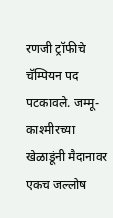रणजी ट्रॉफीचे चॅम्पियन पद पटकावले. जम्मू-काश्मीरच्या खेळाडूंनी मैदानावर एकच जल्लोष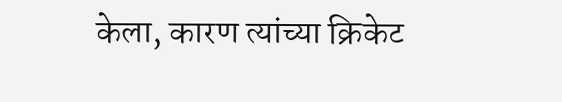केला, कारण त्यांच्या क्रिकेट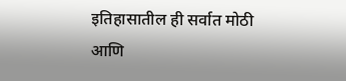इतिहासातील ही सर्वात मोठी आणि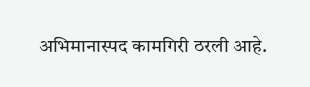अभिमानास्पद कामगिरी ठरली आहे.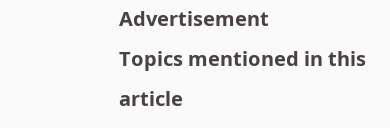Advertisement
Topics mentioned in this article